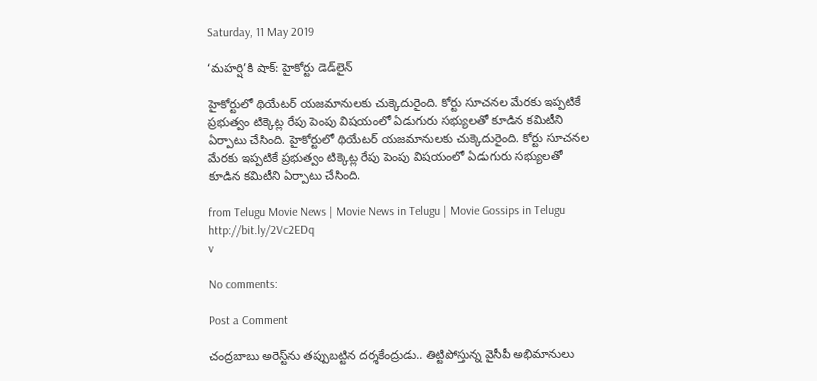Saturday, 11 May 2019

‘మహర్షి’కి షాక్: హైకోర్టు డెడ్‌లైన్

హైకోర్టులో థియేటర్ యజమానులకు చుక్కెదురైంది. కోర్టు సూచనల మేరకు ఇప్పటికే ప్రభుత్వం టిక్కెట్ల రేపు పెంపు విషయంలో ఏడుగురు సభ్యులతో కూడిన కమిటీని ఏర్పాటు చేసింది. హైకోర్టులో థియేటర్ యజమానులకు చుక్కెదురైంది. కోర్టు సూచనల మేరకు ఇప్పటికే ప్రభుత్వం టిక్కెట్ల రేపు పెంపు విషయంలో ఏడుగురు సభ్యులతో కూడిన కమిటీని ఏర్పాటు చేసింది.

from Telugu Movie News | Movie News in Telugu | Movie Gossips in Telugu http://bit.ly/2Vc2EDq
v

No comments:

Post a Comment

చంద్రబాబు అరెస్ట్‌ను తప్పుబట్టిన దర్శకేంద్రుడు.. తిట్టిపోస్తున్న వైసీపీ అభిమానులు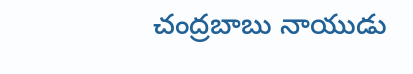చంద్రబాబు నాయుడు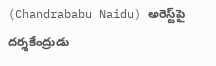(Chandrababu Naidu) అరెస్ట్‌పై దర్శకేంద్రుడు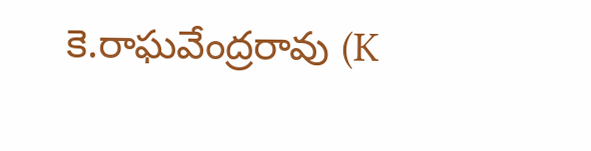కె.రాఘవేంద్రరావు (K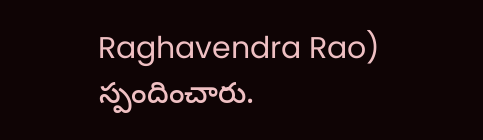Raghavendra Rao) స్పందించారు.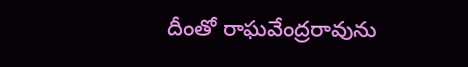దీంతో రాఘవేంద్రరావును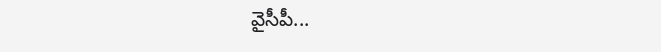వైసీపీ...